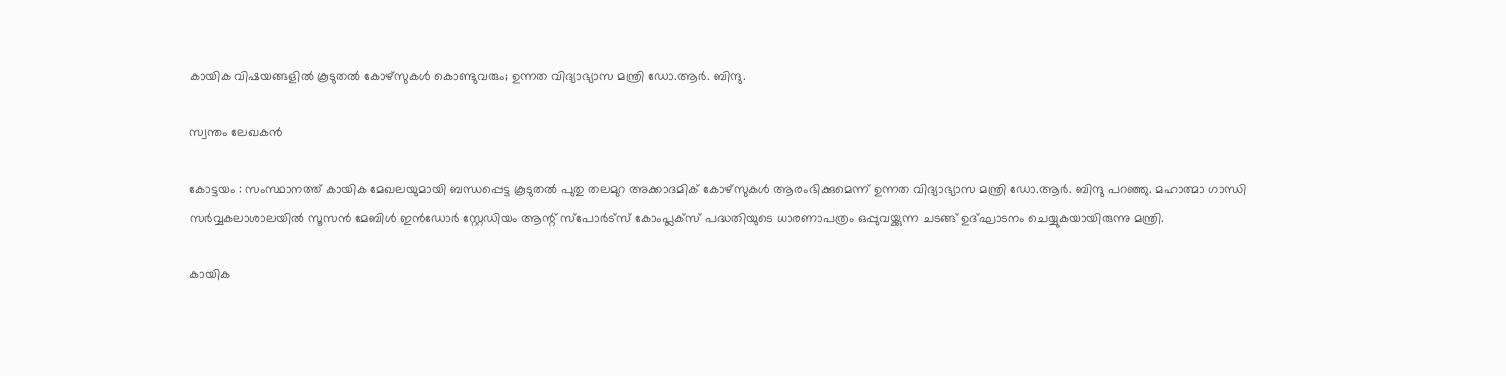കായിക വിഷയങ്ങളിൽ കൂടുതൽ കോഴ്സുകൾ കൊണ്ടുവരും; ഉന്നത വിദ്യാഭ്യാസ മന്ത്രി ഡോ.ആർ. ബിന്ദു.

സ്വന്തം ലേഖകൻ

കോട്ടയം : സംസ്ഥാനത്ത് കായിക മേഖലയുമായി ബന്ധപ്പെട്ട കൂടുതല്‍ പുതു തലമുറ അക്കാദമിക് കോഴ്സുകള്‍ ആരംഭിക്കുമെന്ന് ഉന്നത വിദ്യാഭ്യാസ മന്ത്രി ഡോ.ആര്‍. ബിന്ദു പറഞ്ഞു. മഹാത്മാ ഗാന്ധി സര്‍വ്വകലാശാലയില്‍ സൂസൻ മേബിള്‍ ഇൻഡോര്‍ സ്റ്റേഡിയം ആന്റ് സ്പോര്‍ട്സ് കോംപ്ലക്സ് പദ്ധതിയുടെ ധാരണാപത്രം ഒപ്പുവയ്ക്കുന്ന ചടങ്ങ് ഉദ്ഘാടനം ചെയ്യുകയായിരുന്നു മന്ത്രി.

കായിക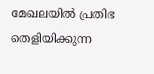മേഖലയില്‍ പ്രതിഭ തെളിയിക്കുന്ന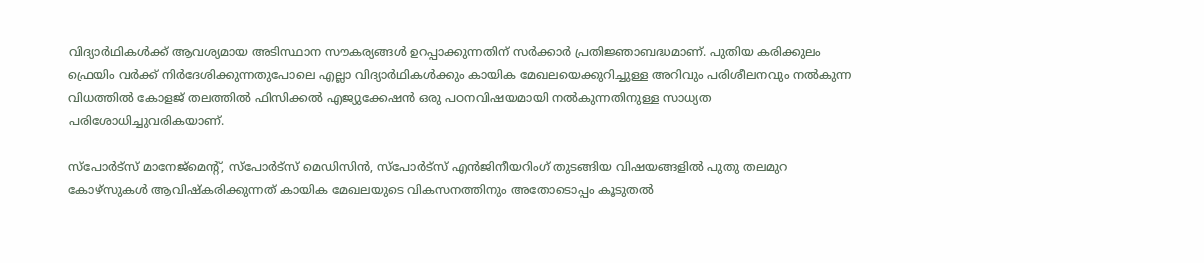വിദ്യാര്‍ഥികള്‍ക്ക് ആവശ്യമായ അടിസ്ഥാന സൗകര്യങ്ങള്‍ ഉറപ്പാക്കുന്നതിന് സര്‍ക്കാര്‍ പ്രതിജ്ഞാബദ്ധമാണ്. പുതിയ കരിക്കുലം ഫ്രെയിം വര്‍ക്ക് നിര്‍ദേശിക്കുന്നതുപോലെ എല്ലാ വിദ്യാര്‍ഥികള്‍ക്കും കായിക മേഖലയെക്കുറിച്ചുള്ള അറിവും പരിശീലനവും നല്‍കുന്ന വിധത്തില്‍ കോളജ് തലത്തില്‍ ഫിസിക്കല്‍ എജ്യുക്കേഷൻ ഒരു പഠനവിഷയമായി നല്‍കുന്നതിനുള്ള സാധ്യത പരിശോധിച്ചുവരികയാണ്.

സ്പോര്‍ട്സ് മാനേജ്മെന്റ്, സ്പോര്‍ട്സ് മെഡിസിൻ, സ്പോര്‍ട്സ് എൻജിനീയറിംഗ് തുടങ്ങിയ വിഷയങ്ങളില്‍ പുതു തലമുറ കോഴ്സുകള്‍ ആവിഷ്‌കരിക്കുന്നത് കായിക മേഖലയുടെ വികസനത്തിനും അതോടൊപ്പം കൂടുതല്‍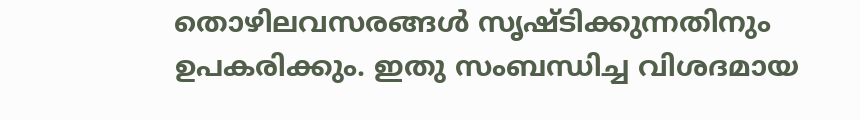തൊഴിലവസരങ്ങള്‍ സൃഷ്ടിക്കുന്നതിനും ഉപകരിക്കും. ഇതു സംബന്ധിച്ച വിശദമായ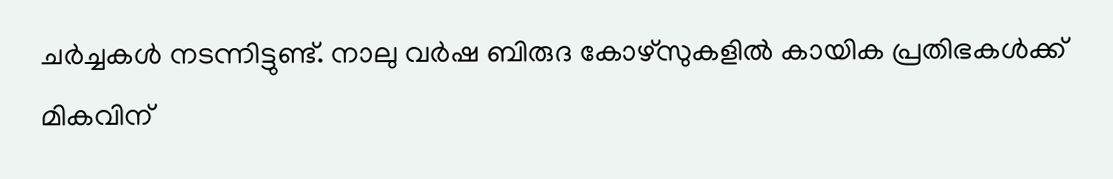ചര്‍ച്ചകള്‍ നടന്നിട്ടുണ്ട്. നാലു വര്‍ഷ ബിരുദ കോഴ്സുകളില്‍ കായിക പ്രതിഭകള്‍ക്ക് മികവിന്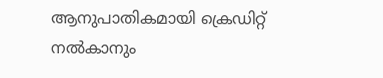ആനുപാതികമായി ക്രെഡിറ്റ് നല്‍കാനും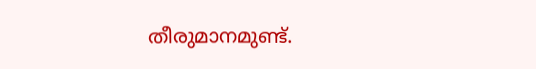തീരുമാനമുണ്ട്.